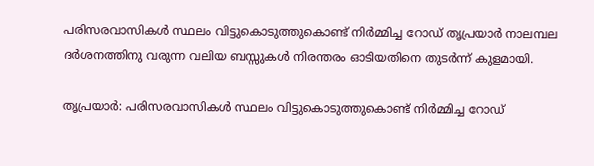പരിസരവാസികൾ സ്ഥലം വിട്ടുകൊടുത്തുകൊണ്ട് നിർമ്മിച്ച റോഡ് തൃപ്രയാർ നാലമ്പല ദർശനത്തിനു വരുന്ന വലിയ ബസ്സുകൾ നിരന്തരം ഓടിയതിനെ തുടർന്ന് കുളമായി.

തൃപ്രയാർ: പരിസരവാസികൾ സ്ഥലം വിട്ടുകൊടുത്തുകൊണ്ട് നിർമ്മിച്ച റോഡ്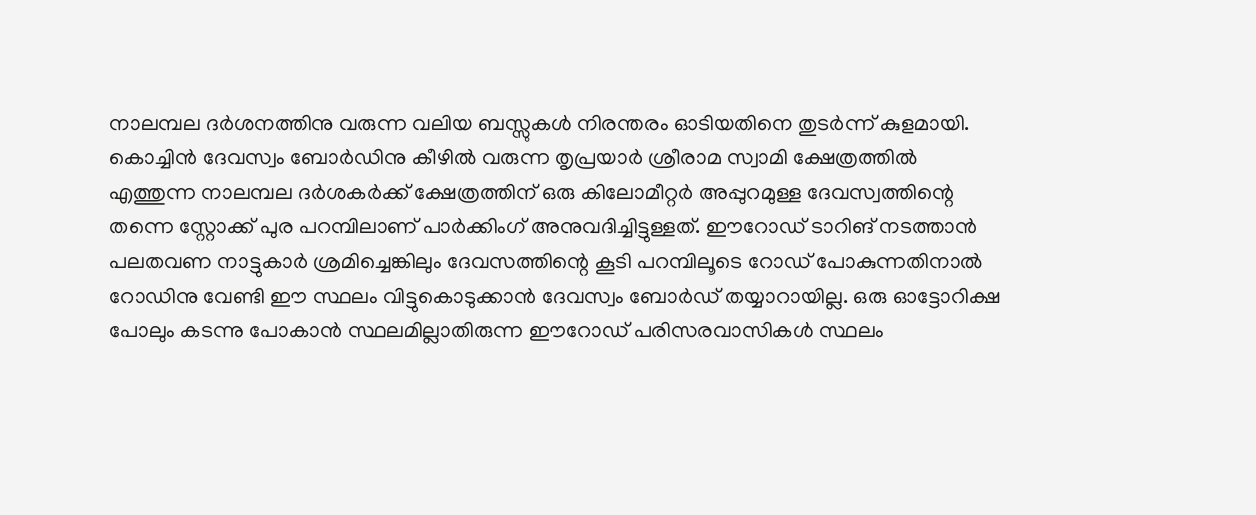നാലമ്പല ദർശനത്തിനു വരുന്ന വലിയ ബസ്സുകൾ നിരന്തരം ഓടിയതിനെ തുടർന്ന് കുളമായി. കൊച്ചിൻ ദേവസ്വം ബോർഡിനു കീഴിൽ വരുന്ന തൃപ്രയാർ ശ്രീരാമ സ്വാമി ക്ഷേത്രത്തിൽ എത്തുന്ന നാലമ്പല ദർശകർക്ക് ക്ഷേത്രത്തിന് ഒരു കിലോമീറ്റർ അപ്പുറമുള്ള ദേവസ്വത്തിന്റെ തന്നെ സ്റ്റോക്ക് പുര പറമ്പിലാണ് പാർക്കിംഗ് അനുവദിച്ചിട്ടുള്ളത്. ഈറോഡ് ടാറിങ് നടത്താൻ പലതവണ നാട്ടുകാർ ശ്രമിച്ചെങ്കിലും ദേവസത്തിന്റെ കൂടി പറമ്പിലൂടെ റോഡ് പോകുന്നതിനാൽ റോഡിനു വേണ്ടി ഈ സ്ഥലം വിട്ടുകൊടുക്കാൻ ദേവസ്വം ബോർഡ് തയ്യാറായില്ല. ഒരു ഓട്ടോറിക്ഷ പോലും കടന്നു പോകാൻ സ്ഥലമില്ലാതിരുന്ന ഈറോഡ് പരിസരവാസികൾ സ്ഥലം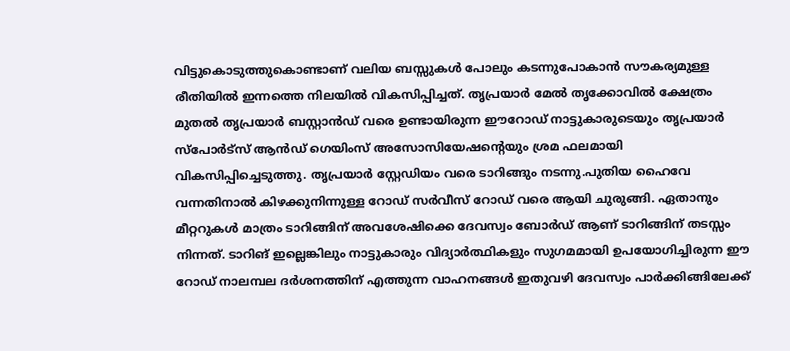വിട്ടുകൊടുത്തുകൊണ്ടാണ് വലിയ ബസ്സുകൾ പോലും കടന്നുപോകാൻ സൗകര്യമുള്ള രീതിയിൽ ഇന്നത്തെ നിലയിൽ വികസിപ്പിച്ചത്. തൃപ്രയാർ മേൽ തൃക്കോവിൽ ക്ഷേത്രം മുതൽ തൃപ്രയാർ ബസ്റ്റാൻഡ് വരെ ഉണ്ടായിരുന്ന ഈറോഡ് നാട്ടുകാരുടെയും തൃപ്രയാർ സ്പോർട്സ് ആൻഡ് ഗെയിംസ് അസോസിയേഷന്റെയും ശ്രമ ഫലമായി വികസിപ്പിച്ചെടുത്തു. തൃപ്രയാർ സ്റ്റേഡിയം വരെ ടാറിങ്ങും നടന്നു.പുതിയ ഹൈവേ വന്നതിനാൽ കിഴക്കുനിന്നുള്ള റോഡ് സർവീസ് റോഡ് വരെ ആയി ചുരുങ്ങി. ഏതാനും മീറ്ററുകൾ മാത്രം ടാറിങ്ങിന് അവശേഷിക്കെ ദേവസ്വം ബോർഡ് ആണ് ടാറിങ്ങിന് തടസ്സം നിന്നത്. ടാറിങ് ഇല്ലെങ്കിലും നാട്ടുകാരും വിദ്യാർത്ഥികളും സുഗമമായി ഉപയോഗിച്ചിരുന്ന ഈ റോഡ് നാലമ്പല ദർശനത്തിന് എത്തുന്ന വാഹനങ്ങൾ ഇതുവഴി ദേവസ്വം പാർക്കിങ്ങിലേക്ക്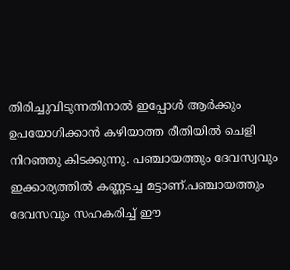തിരിച്ചുവിടുന്നതിനാൽ ഇപ്പോൾ ആർക്കും ഉപയോഗിക്കാൻ കഴിയാത്ത രീതിയിൽ ചെളി നിറഞ്ഞു കിടക്കുന്നു. പഞ്ചായത്തും ദേവസ്വവും ഇക്കാര്യത്തിൽ കണ്ണടച്ച മട്ടാണ്.പഞ്ചായത്തും ദേവസവും സഹകരിച്ച് ഈ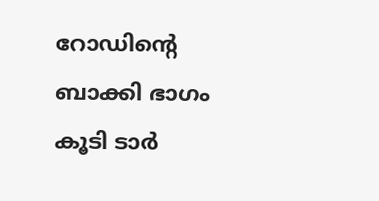റോഡിന്റെ ബാക്കി ഭാഗം കൂടി ടാർ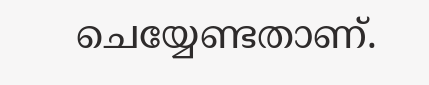ചെയ്യേണ്ടതാണ്.